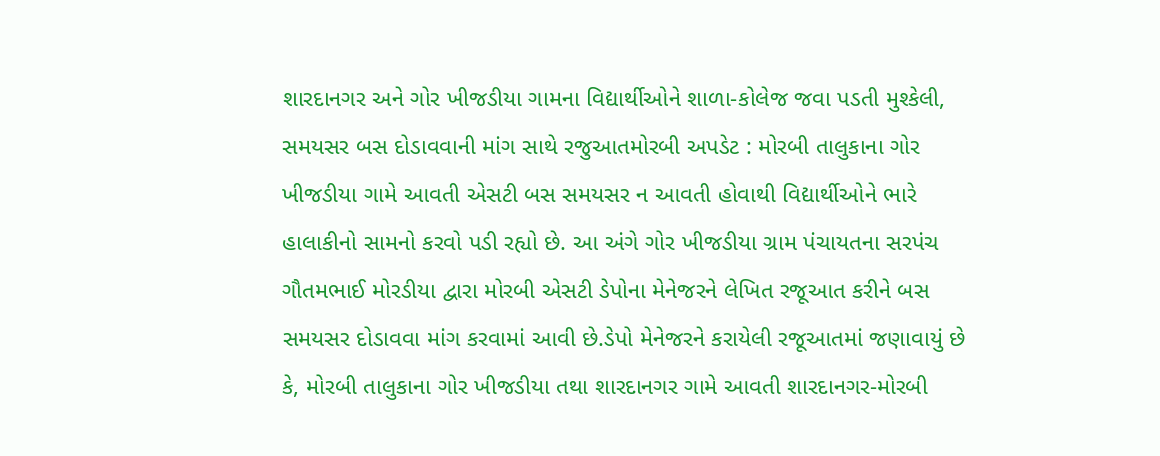શારદાનગર અને ગોર ખીજડીયા ગામના વિદ્યાર્થીઓને શાળા-કોલેજ જવા પડતી મુશ્કેલી, સમયસર બસ દોડાવવાની માંગ સાથે રજુઆતમોરબી અપડેટ : મોરબી તાલુકાના ગોર ખીજડીયા ગામે આવતી એસટી બસ સમયસર ન આવતી હોવાથી વિદ્યાર્થીઓને ભારે હાલાકીનો સામનો કરવો પડી રહ્યો છે. આ અંગે ગોર ખીજડીયા ગ્રામ પંચાયતના સરપંચ ગૌતમભાઈ મોરડીયા દ્વારા મોરબી એસટી ડેપોના મેનેજરને લેખિત રજૂઆત કરીને બસ સમયસર દોડાવવા માંગ કરવામાં આવી છે.ડેપો મેનેજરને કરાયેલી રજૂઆતમાં જણાવાયું છે કે, મોરબી તાલુકાના ગોર ખીજડીયા તથા શારદાનગર ગામે આવતી શારદાનગર-મોરબી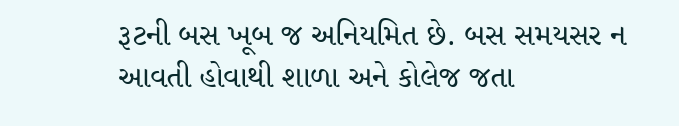રૂટની બસ ખૂબ જ અનિયમિત છે. બસ સમયસર ન આવતી હોવાથી શાળા અને કોલેજ જતા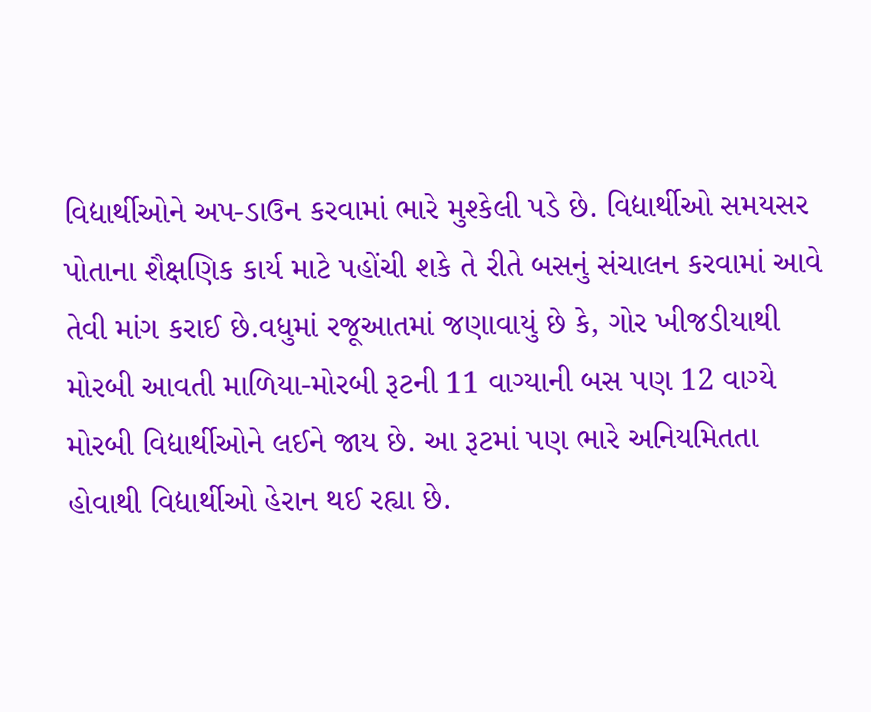વિદ્યાર્થીઓને અપ-ડાઉન કરવામાં ભારે મુશ્કેલી પડે છે. વિદ્યાર્થીઓ સમયસર પોતાના શૈક્ષણિક કાર્ય માટે પહોંચી શકે તે રીતે બસનું સંચાલન કરવામાં આવે તેવી માંગ કરાઈ છે.વધુમાં રજૂઆતમાં જણાવાયું છે કે, ગોર ખીજડીયાથી મોરબી આવતી માળિયા-મોરબી રૂટની 11 વાગ્યાની બસ પણ 12 વાગ્યે મોરબી વિદ્યાર્થીઓને લઈને જાય છે. આ રૂટમાં પણ ભારે અનિયમિતતા હોવાથી વિદ્યાર્થીઓ હેરાન થઈ રહ્યા છે.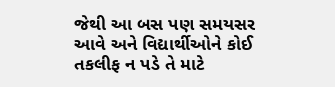જેથી આ બસ પણ સમયસર આવે અને વિદ્યાર્થીઓને કોઈ તકલીફ ન પડે તે માટે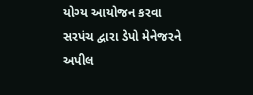યોગ્ય આયોજન કરવા સરપંચ દ્વારા ડેપો મેનેજરને અપીલ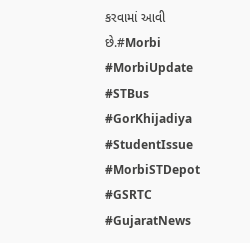કરવામાં આવી છે.#Morbi #MorbiUpdate #STBus #GorKhijadiya #StudentIssue #MorbiSTDepot #GSRTC #GujaratNews